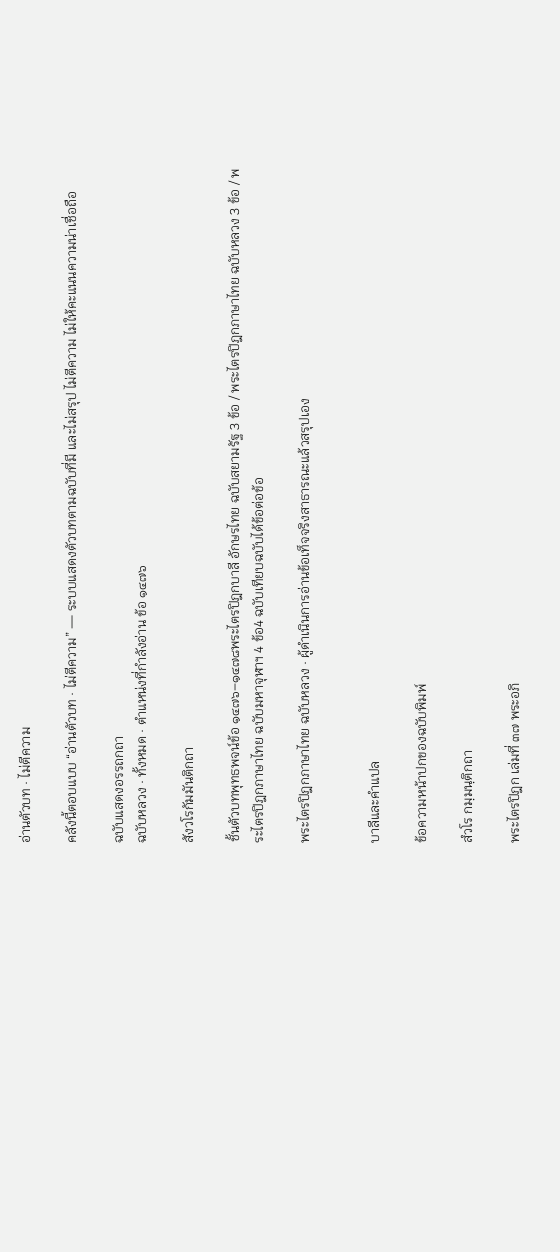อ่านตัวบท · ไม่ตีความ

คลังนี้ตอบแบบ “อ่านตัวบท · ไม่ตีความ” — ระบบแสดงตัวบทตามฉบับที่มี และไม่สรุป ไม่ตีความ ไม่ให้คะแนนความน่าเชื่อถือ

ฉบับแสดงอรรถกถา
ฉบับหลวง · ทั้งหมด · ตำแหน่งที่กำลังอ่าน ข้อ ๑๔๗๖

สังวโรกัมมันติกถา

ชั้นตัวบทพุทธพจน์ข้อ ๑๔๗๖–๑๔๗๘พระไตรปิฎกบาลี อักษรไทย ฉบับสยามรัฐ 3 ข้อ / พระไตรปิฎกภาษาไทย ฉบับหลวง 3 ข้อ / พระไตรปิฎกภาษาไทย ฉบับมหาจุฬาฯ 4 ข้อ4 ฉบับเทียบฉบับได้ข้อต่อข้อ

พระไตรปิฎกภาษาไทย ฉบับหลวง · ผู้ดำเนินการอ่านข้อเท็จจริงสาธารณะแล้วสรุปเอง


บาลีและคำแปล

ข้อความหน้าปกของฉบับพิมพ์

สํวโร กมฺมนฺติกถา

พระไตรปิฎก เล่มที่ ๓๗ พระอภิ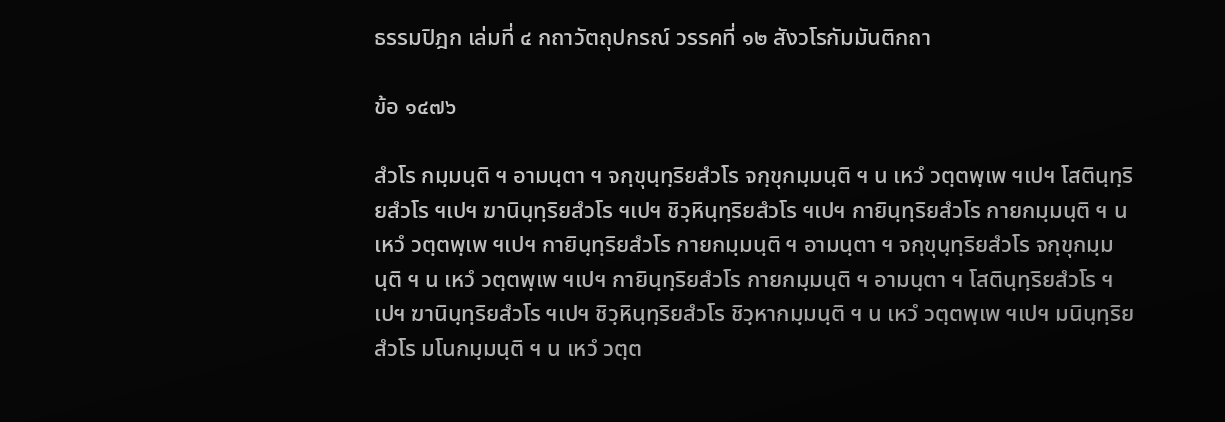ธรรมปิฎก เล่มที่ ๔ กถาวัตถุปกรณ์ วรรคที่ ๑๒ สังวโรกัมมันติกถา

ข้อ ๑๔๗๖

สํวโร กมฺมนฺติ ฯ อามนฺตา ฯ จกฺขุนฺทฺริยสํวโร จกฺขุกมฺมนฺติ ฯ น เหวํ วตฺตพฺเพ ฯเปฯ โสตินฺทฺริยสํวโร ฯเปฯ ฆานินฺทฺริยสํวโร ฯเปฯ ชิวฺหินฺทฺริยสํวโร ฯเปฯ กายินฺทฺริยสํวโร กายกมฺมนฺติ ฯ น เหวํ วตฺตพฺเพ ฯเปฯ กายินฺทฺริยสํวโร กายกมฺมนฺติ ฯ อามนฺตา ฯ จกฺขุนฺทฺริยสํวโร จกฺขุกมฺมนฺติ ฯ น เหวํ วตฺตพฺเพ ฯเปฯ กายินฺทฺริยสํวโร กายกมฺมนฺติ ฯ อามนฺตา ฯ โสตินฺทฺริยสํวโร ฯเปฯ ฆานินฺทฺริยสํวโร ฯเปฯ ชิวฺหินฺทฺริยสํวโร ชิวฺหากมฺมนฺติ ฯ น เหวํ วตฺตพฺเพ ฯเปฯ มนินฺทฺริยสํวโร มโนกมฺมนฺติ ฯ น เหวํ วตฺต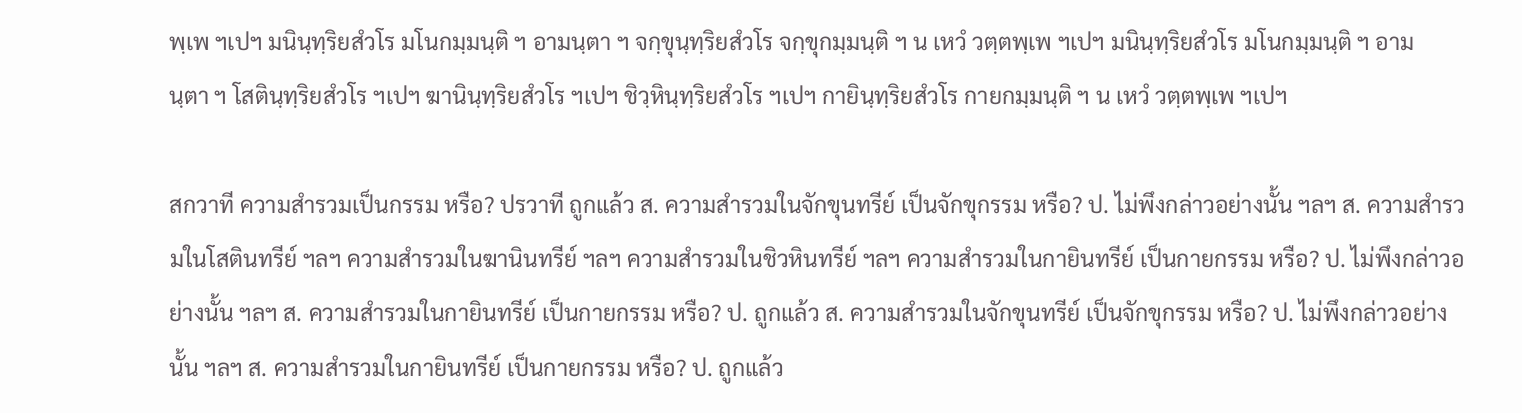พฺเพ ฯเปฯ มนินฺทฺริยสํวโร มโนกมฺมนฺติ ฯ อามนฺตา ฯ จกฺขุนฺทฺริยสํวโร จกฺขุกมฺมนฺติ ฯ น เหวํ วตฺตพฺเพ ฯเปฯ มนินฺทฺริยสํวโร มโนกมฺมนฺติ ฯ อามนฺตา ฯ โสตินฺทฺริยสํวโร ฯเปฯ ฆานินฺทฺริยสํวโร ฯเปฯ ชิวฺหินฺทฺริยสํวโร ฯเปฯ กายินฺทฺริยสํวโร กายกมฺมนฺติ ฯ น เหวํ วตฺตพฺเพ ฯเปฯ

สกวาที ความสำรวมเป็นกรรม หรือ? ปรวาที ถูกแล้ว ส. ความสำรวมในจักขุนทรีย์ เป็นจักขุกรรม หรือ? ป. ไม่พึงกล่าวอย่างนั้น ฯลฯ ส. ความสำรวมในโสตินทรีย์ ฯลฯ ความสำรวมในฆานินทรีย์ ฯลฯ ความสำรวมในชิวหินทรีย์ ฯลฯ ความสำรวมในกายินทรีย์ เป็นกายกรรม หรือ? ป. ไม่พึงกล่าวอย่างนั้น ฯลฯ ส. ความสำรวมในกายินทรีย์ เป็นกายกรรม หรือ? ป. ถูกแล้ว ส. ความสำรวมในจักขุนทรีย์ เป็นจักขุกรรม หรือ? ป. ไม่พึงกล่าวอย่างนั้น ฯลฯ ส. ความสำรวมในกายินทรีย์ เป็นกายกรรม หรือ? ป. ถูกแล้ว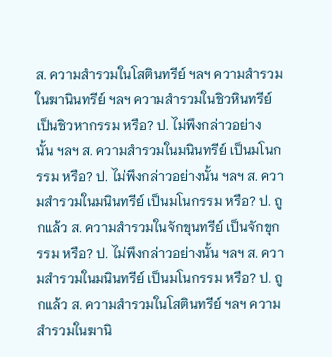ส. ความสำรวมในโสตินทรีย์ ฯลฯ ความสำรวมในฆานินทรีย์ ฯลฯ ความสำรวมในชิวหินทรีย์ เป็นชิวหากรรม หรือ? ป. ไม่พึงกล่าวอย่างนั้น ฯลฯ ส. ความสำรวมในมนินทรีย์ เป็นมโนกรรม หรือ? ป. ไม่พึงกล่าวอย่างนั้น ฯลฯ ส. ความสำรวมในมนินทรีย์ เป็นมโนกรรม หรือ? ป. ถูกแล้ว ส. ความสำรวมในจักขุนทรีย์ เป็นจักขุกรรม หรือ? ป. ไม่พึงกล่าวอย่างนั้น ฯลฯ ส. ความสำรวมในมนินทรีย์ เป็นมโนกรรม หรือ? ป. ถูกแล้ว ส. ความสำรวมในโสตินทรีย์ ฯลฯ ความสำรวมในฆานิ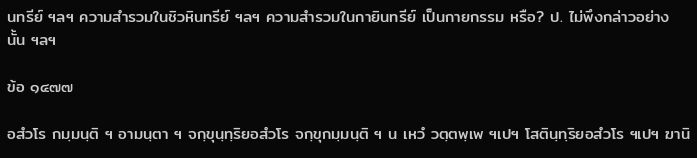นทรีย์ ฯลฯ ความสำรวมในชิวหินทรีย์ ฯลฯ ความสำรวมในกายินทรีย์ เป็นกายกรรม หรือ? ป. ไม่พึงกล่าวอย่างนั้น ฯลฯ

ข้อ ๑๔๗๗

อสํวโร กมฺมนฺติ ฯ อามนฺตา ฯ จกฺขุนฺทฺริยอสํวโร จกฺขุกมฺมนฺติ ฯ น เหวํ วตฺตพฺเพ ฯเปฯ โสตินฺทฺริยอสํวโร ฯเปฯ ฆานิ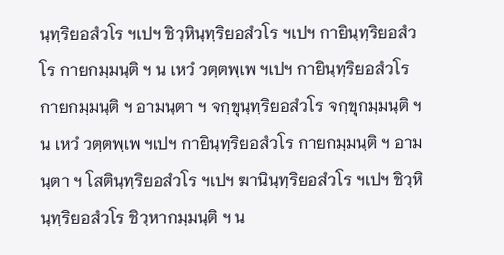นฺทฺริยอสํวโร ฯเปฯ ชิวฺหินฺทฺริยอสํวโร ฯเปฯ กายินฺทฺริยอสํวโร กายกมฺมนฺติ ฯ น เหวํ วตฺตพฺเพ ฯเปฯ กายินฺทฺริยอสํวโร กายกมฺมนฺติ ฯ อามนฺตา ฯ จกฺขุนฺทฺริยอสํวโร จกฺขุกมฺมนฺติ ฯ น เหวํ วตฺตพฺเพ ฯเปฯ กายินฺทฺริยอสํวโร กายกมฺมนฺติ ฯ อามนฺตา ฯ โสตินฺทฺริยอสํวโร ฯเปฯ ฆานินฺทฺริยอสํวโร ฯเปฯ ชิวฺหินฺทฺริยอสํวโร ชิวฺหากมฺมนฺติ ฯ น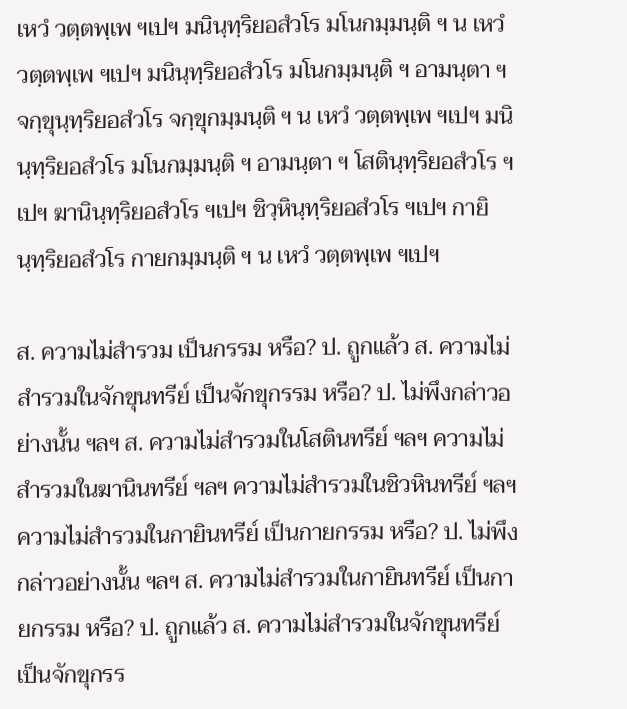เหวํ วตฺตพฺเพ ฯเปฯ มนินฺทฺริยอสํวโร มโนกมฺมนฺติ ฯ น เหวํ วตฺตพฺเพ ฯเปฯ มนินฺทฺริยอสํวโร มโนกมฺมนฺติ ฯ อามนฺตา ฯ จกฺขุนฺทฺริยอสํวโร จกฺขุกมฺมนฺติ ฯ น เหวํ วตฺตพฺเพ ฯเปฯ มนินฺทฺริยอสํวโร มโนกมฺมนฺติ ฯ อามนฺตา ฯ โสตินฺทฺริยอสํวโร ฯเปฯ ฆานินฺทฺริยอสํวโร ฯเปฯ ชิวฺหินฺทฺริยอสํวโร ฯเปฯ กายินฺทฺริยอสํวโร กายกมฺมนฺติ ฯ น เหวํ วตฺตพฺเพ ฯเปฯ

ส. ความไม่สำรวม เป็นกรรม หรือ? ป. ถูกแล้ว ส. ความไม่สำรวมในจักขุนทรีย์ เป็นจักขุกรรม หรือ? ป. ไม่พึงกล่าวอย่างนั้น ฯลฯ ส. ความไม่สำรวมในโสตินทรีย์ ฯลฯ ความไม่สำรวมในฆานินทรีย์ ฯลฯ ความไม่สำรวมในชิวหินทรีย์ ฯลฯ ความไม่สำรวมในกายินทรีย์ เป็นกายกรรม หรือ? ป. ไม่พึงกล่าวอย่างนั้น ฯลฯ ส. ความไม่สำรวมในกายินทรีย์ เป็นกายกรรม หรือ? ป. ถูกแล้ว ส. ความไม่สำรวมในจักขุนทรีย์ เป็นจักขุกรร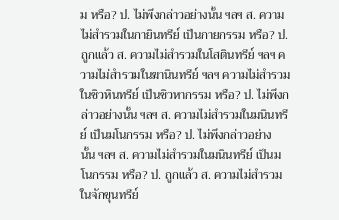ม หรือ? ป. ไม่พึงกล่าวอย่างนั้น ฯลฯ ส. ความไม่สำรวมในกายินทรีย์ เป็นกายกรรม หรือ? ป. ถูกแล้ว ส. ความไม่สำรวมในโสตินทรีย์ ฯลฯ ความไม่สำรวมในฆานินทรีย์ ฯลฯ ความไม่สำรวมในชิวหินทรีย์ เป็นชิวหากรรม หรือ? ป. ไม่พึงกล่าวอย่างนั้น ฯลฯ ส. ความไม่สำรวมในมนินทรีย์ เป็นมโนกรรม หรือ? ป. ไม่พึงกล่าวอย่างนั้น ฯลฯ ส. ความไม่สำรวมในมนินทรีย์ เป็นมโนกรรม หรือ? ป. ถูกแล้ว ส. ความไม่สำรวมในจักขุนทรีย์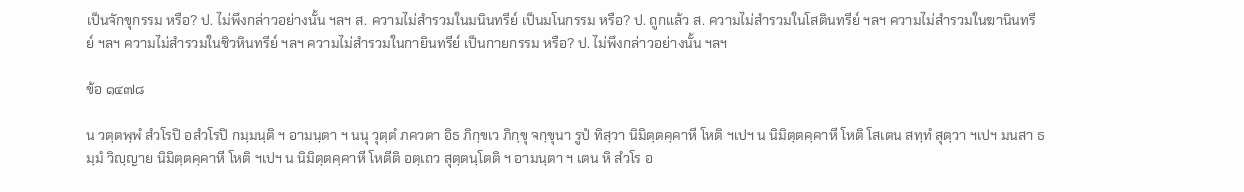เป็นจักขุกรรม หรือ? ป. ไม่พึงกล่าวอย่างนั้น ฯลฯ ส. ความไม่สำรวมในมนินทรีย์ เป็นมโนกรรม หรือ? ป. ถูกแล้ว ส. ความไม่สำรวมในโสตินทรีย์ ฯลฯ ความไม่สำรวมในฆานินทรีย์ ฯลฯ ความไม่สำรวมในชิวหินทรีย์ ฯลฯ ความไม่สำรวมในกายินทรีย์ เป็นกายกรรม หรือ? ป. ไม่พึงกล่าวอย่างนั้น ฯลฯ

ข้อ ๑๔๗๘

น วตฺตพฺพํ สํวโรปิ อสํวโรปิ กมฺมนฺติ ฯ อามนฺตา ฯ นนุ วุตฺตํ ภควตา อิธ ภิกฺขเว ภิกฺขุ จกฺขุนา รูปํ ทิสฺวา นิมิตฺตคฺคาหี โหติ ฯเปฯ น นิมิตฺตคฺคาหี โหติ โสเตน สทฺทํ สุตฺวา ฯเปฯ มนสา ธมฺมํ วิญฺญาย นิมิตฺตคฺคาหี โหติ ฯเปฯ น นิมิตฺตคฺคาหี โหตีติ อตฺเถว สุตฺตนฺโตติ ฯ อามนฺตา ฯ เตน หิ สํวโร อ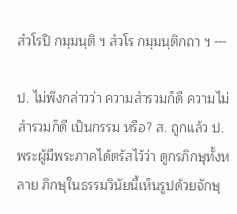สํวโรปิ กมฺมนฺติ ฯ สํวโร กมฺมนฺติกถา ฯ ---

ป. ไม่พึงกล่าวว่า ความสำรวมก็ดี ความไม่สำรวมก็ดี เป็นกรรม หรือ? ส. ถูกแล้ว ป. พระผู้มีพระภาคได้ตรัสไว้ว่า ดูกรภิกษุทั้งหลาย ภิกษุในธรรมวินัยนี้เห็นรูปด้วยจักษุ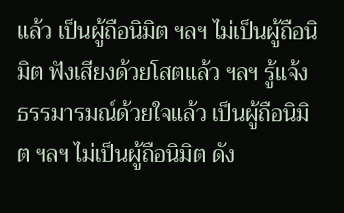แล้ว เป็นผู้ถือนิมิต ฯลฯ ไม่เป็นผู้ถือนิมิต ฟังเสียงด้วยโสตแล้ว ฯลฯ รู้แจ้งธรรมารมณ์ด้วยใจแล้ว เป็นผู้ถือนิมิต ฯลฯ ไม่เป็นผู้ถือนิมิต ดัง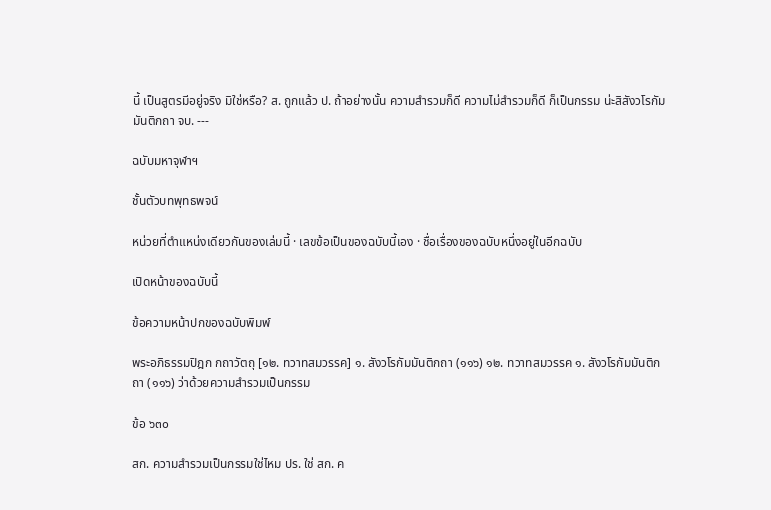นี้ เป็นสูตรมีอยู่จริง มิใช่หรือ? ส. ถูกแล้ว ป. ถ้าอย่างนั้น ความสำรวมก็ดี ความไม่สำรวมก็ดี ก็เป็นกรรม น่ะสิสังวโรกัมมันติกถา จบ. ---

ฉบับมหาจุฬาฯ

ชั้นตัวบทพุทธพจน์

หน่วยที่ตำแหน่งเดียวกันของเล่มนี้ · เลขข้อเป็นของฉบับนี้เอง · ชื่อเรื่องของฉบับหนึ่งอยู่ในอีกฉบับ

เปิดหน้าของฉบับนี้

ข้อความหน้าปกของฉบับพิมพ์

พระอภิธรรมปิฎก กถาวัตถุ [๑๒. ทวาทสมวรรค] ๑. สังวโรกัมมันติกถา (๑๑๖) ๑๒. ทวาทสมวรรค ๑. สังวโรกัมมันติกถา (๑๑๖) ว่าด้วยความสำรวมเป็นกรรม

ข้อ ๖๓๐

สก. ความสำรวมเป็นกรรมใช่ไหม ปร. ใช่ สก. ค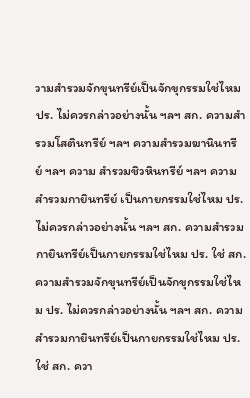วามสำรวมจักขุนทรีย์เป็นจักขุกรรมใช่ไหม ปร. ไม่ควรกล่าวอย่างนั้น ฯลฯ สก. ความสำรวมโสตินทรีย์ ฯลฯ ความสำรวมฆานินทรีย์ ฯลฯ ความ สำรวมชิวหินทรีย์ ฯลฯ ความสำรวมกายินทรีย์ เป็นกายกรรมใช่ไหม ปร. ไม่ควรกล่าวอย่างนั้น ฯลฯ สก. ความสำรวมกายินทรีย์เป็นกายกรรมใช่ไหม ปร. ใช่ สก. ความสำรวมจักขุนทรีย์เป็นจักขุกรรมใช่ไหม ปร. ไม่ควรกล่าวอย่างนั้น ฯลฯ สก. ความสำรวมกายินทรีย์เป็นกายกรรมใช่ไหม ปร. ใช่ สก. ควา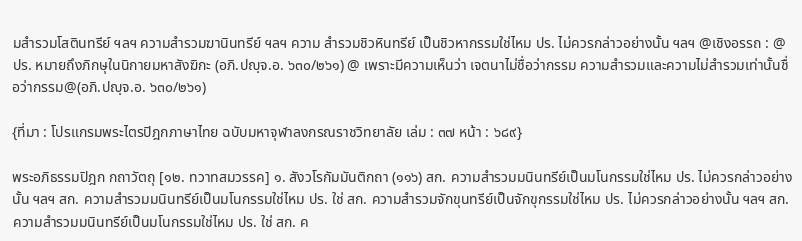มสำรวมโสตินทรีย์ ฯลฯ ความสำรวมฆานินทรีย์ ฯลฯ ความ สำรวมชิวหินทรีย์ เป็นชิวหากรรมใช่ไหม ปร. ไม่ควรกล่าวอย่างนั้น ฯลฯ @เชิงอรรถ : @ ปร. หมายถึงภิกษุในนิกายมหาสังฆิกะ (อภิ.ปญฺจ.อ. ๖๓๐/๒๖๑) @ เพราะมีความเห็นว่า เจตนาไม่ชื่อว่ากรรม ความสำรวมและความไม่สำรวมเท่านั้นชื่อว่ากรรม@(อภิ.ปญฺจ.อ. ๖๓๐/๒๖๑)

{ที่มา : โปรแกรมพระไตรปิฎกภาษาไทย ฉบับมหาจุฬาลงกรณราชวิทยาลัย เล่ม : ๓๗ หน้า : ๖๘๙}

พระอภิธรรมปิฎก กถาวัตถุ [๑๒. ทวาทสมวรรค] ๑. สังวโรกัมมันติกถา (๑๑๖) สก. ความสำรวมมนินทรีย์เป็นมโนกรรมใช่ไหม ปร. ไม่ควรกล่าวอย่างนั้น ฯลฯ สก. ความสำรวมมนินทรีย์เป็นมโนกรรมใช่ไหม ปร. ใช่ สก. ความสำรวมจักขุนทรีย์เป็นจักขุกรรมใช่ไหม ปร. ไม่ควรกล่าวอย่างนั้น ฯลฯ สก. ความสำรวมมนินทรีย์เป็นมโนกรรมใช่ไหม ปร. ใช่ สก. ค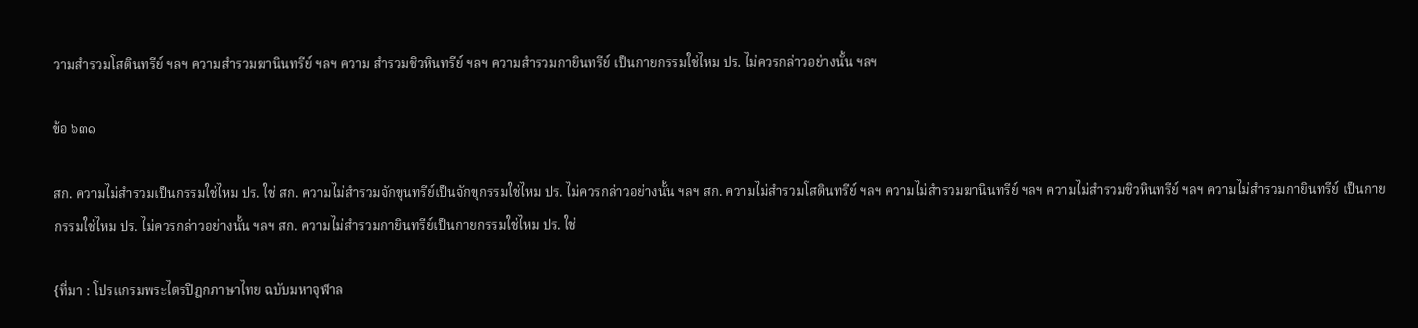วามสำรวมโสตินทรีย์ ฯลฯ ความสำรวมฆานินทรีย์ ฯลฯ ความ สำรวมชิวหินทรีย์ ฯลฯ ความสำรวมกายินทรีย์ เป็นกายกรรมใช่ไหม ปร. ไม่ควรกล่าวอย่างนั้น ฯลฯ

ข้อ ๖๓๑

สก. ความไม่สำรวมเป็นกรรมใช่ไหม ปร. ใช่ สก. ความไม่สำรวมจักขุนทรีย์เป็นจักขุกรรมใช่ไหม ปร. ไม่ควรกล่าวอย่างนั้น ฯลฯ สก. ความไม่สำรวมโสตินทรีย์ ฯลฯ ความไม่สำรวมฆานินทรีย์ ฯลฯ ความไม่สำรวมชิวหินทรีย์ ฯลฯ ความไม่สำรวมกายินทรีย์ เป็นกายกรรมใช่ไหม ปร. ไม่ควรกล่าวอย่างนั้น ฯลฯ สก. ความไม่สำรวมกายินทรีย์เป็นกายกรรมใช่ไหม ปร. ใช่

{ที่มา : โปรแกรมพระไตรปิฎกภาษาไทย ฉบับมหาจุฬาล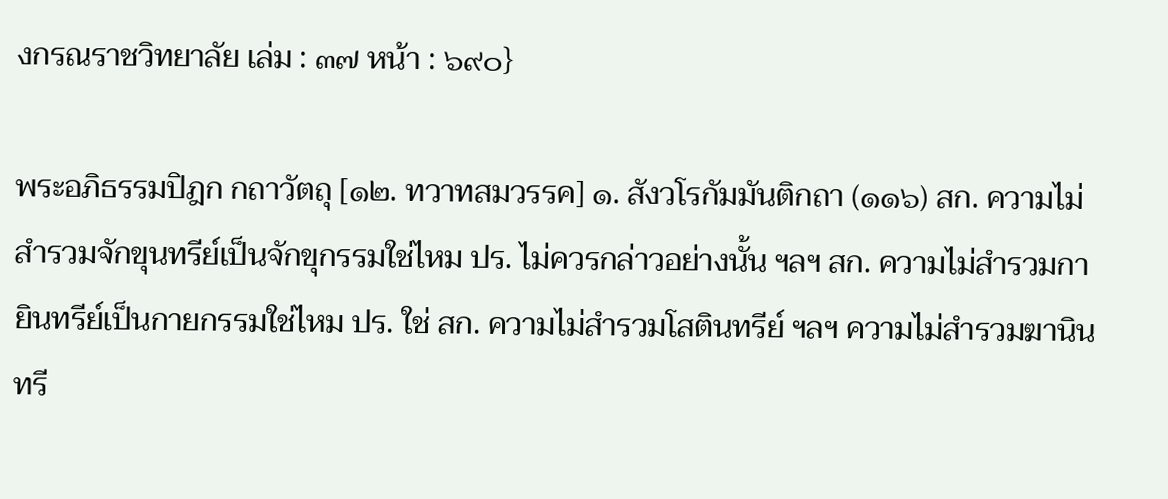งกรณราชวิทยาลัย เล่ม : ๓๗ หน้า : ๖๙๐}

พระอภิธรรมปิฎก กถาวัตถุ [๑๒. ทวาทสมวรรค] ๑. สังวโรกัมมันติกถา (๑๑๖) สก. ความไม่สำรวมจักขุนทรีย์เป็นจักขุกรรมใช่ไหม ปร. ไม่ควรกล่าวอย่างนั้น ฯลฯ สก. ความไม่สำรวมกายินทรีย์เป็นกายกรรมใช่ไหม ปร. ใช่ สก. ความไม่สำรวมโสตินทรีย์ ฯลฯ ความไม่สำรวมฆานินทรี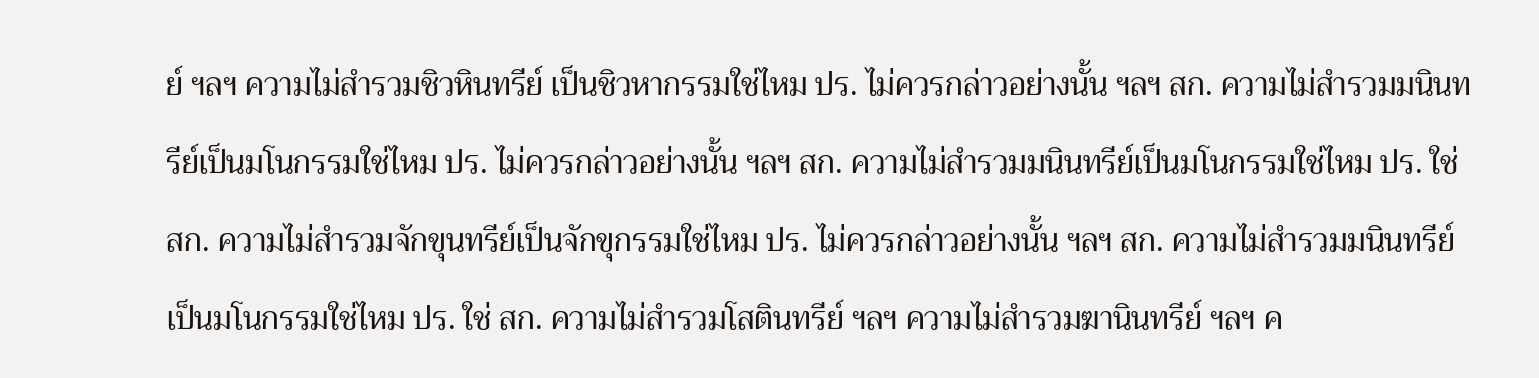ย์ ฯลฯ ความไม่สำรวมชิวหินทรีย์ เป็นชิวหากรรมใช่ไหม ปร. ไม่ควรกล่าวอย่างนั้น ฯลฯ สก. ความไม่สำรวมมนินทรีย์เป็นมโนกรรมใช่ไหม ปร. ไม่ควรกล่าวอย่างนั้น ฯลฯ สก. ความไม่สำรวมมนินทรีย์เป็นมโนกรรมใช่ไหม ปร. ใช่ สก. ความไม่สำรวมจักขุนทรีย์เป็นจักขุกรรมใช่ไหม ปร. ไม่ควรกล่าวอย่างนั้น ฯลฯ สก. ความไม่สำรวมมนินทรีย์เป็นมโนกรรมใช่ไหม ปร. ใช่ สก. ความไม่สำรวมโสตินทรีย์ ฯลฯ ความไม่สำรวมฆานินทรีย์ ฯลฯ ค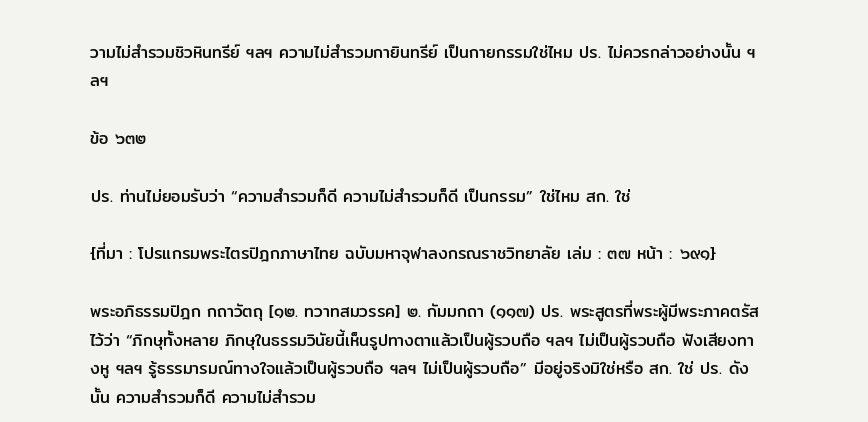วามไม่สำรวมชิวหินทรีย์ ฯลฯ ความไม่สำรวมกายินทรีย์ เป็นกายกรรมใช่ไหม ปร. ไม่ควรกล่าวอย่างนั้น ฯลฯ

ข้อ ๖๓๒

ปร. ท่านไม่ยอมรับว่า “ความสำรวมก็ดี ความไม่สำรวมก็ดี เป็นกรรม” ใช่ไหม สก. ใช่

{ที่มา : โปรแกรมพระไตรปิฎกภาษาไทย ฉบับมหาจุฬาลงกรณราชวิทยาลัย เล่ม : ๓๗ หน้า : ๖๙๑}

พระอภิธรรมปิฎก กถาวัตถุ [๑๒. ทวาทสมวรรค] ๒. กัมมกถา (๑๑๗) ปร. พระสูตรที่พระผู้มีพระภาคตรัสไว้ว่า “ภิกษุทั้งหลาย ภิกษุในธรรมวินัยนี้เห็นรูปทางตาแล้วเป็นผู้รวบถือ ฯลฯ ไม่เป็นผู้รวบถือ ฟังเสียงทางหู ฯลฯ รู้ธรรมารมณ์ทางใจแล้วเป็นผู้รวบถือ ฯลฯ ไม่เป็นผู้รวบถือ” มีอยู่จริงมิใช่หรือ สก. ใช่ ปร. ดังนั้น ความสำรวมก็ดี ความไม่สำรวม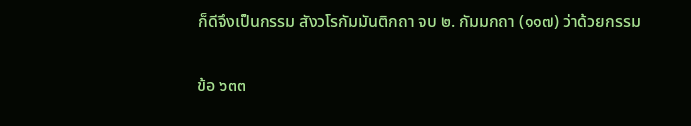ก็ดีจึงเป็นกรรม สังวโรกัมมันติกถา จบ ๒. กัมมกถา (๑๑๗) ว่าด้วยกรรม

ข้อ ๖๓๓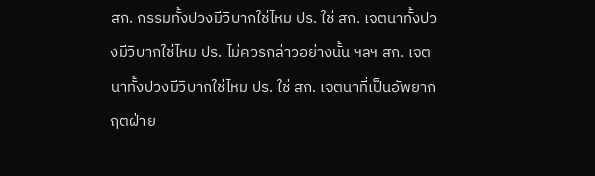สก. กรรมทั้งปวงมีวิบากใช่ไหม ปร. ใช่ สก. เจตนาทั้งปวงมีวิบากใช่ไหม ปร. ไม่ควรกล่าวอย่างนั้น ฯลฯ สก. เจตนาทั้งปวงมีวิบากใช่ไหม ปร. ใช่ สก. เจตนาที่เป็นอัพยากฤตฝ่าย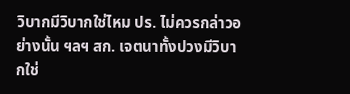วิบากมีวิบากใช่ไหม ปร. ไม่ควรกล่าวอย่างนั้น ฯลฯ สก. เจตนาทั้งปวงมีวิบากใช่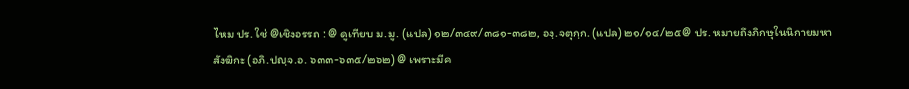ไหม ปร. ใช่ @เชิงอรรถ : @ ดูเทียบ ม.มู. (แปล) ๑๒/๓๔๙/๓๘๑-๓๘๒, องฺ.จตุกฺก. (แปล) ๒๑/๑๔/๒๕@ ปร. หมายถึงภิกษุในนิกายมหาสังฆิกะ (อภิ.ปญฺจ.อ. ๖๓๓-๖๓๕/๒๖๒) @ เพราะมีค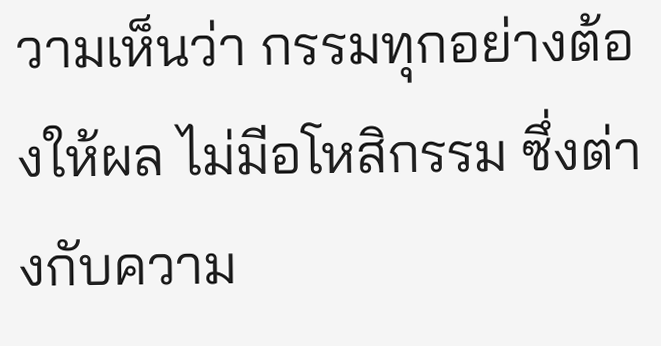วามเห็นว่า กรรมทุกอย่างต้องให้ผล ไม่มีอโหสิกรรม ซึ่งต่างกับความ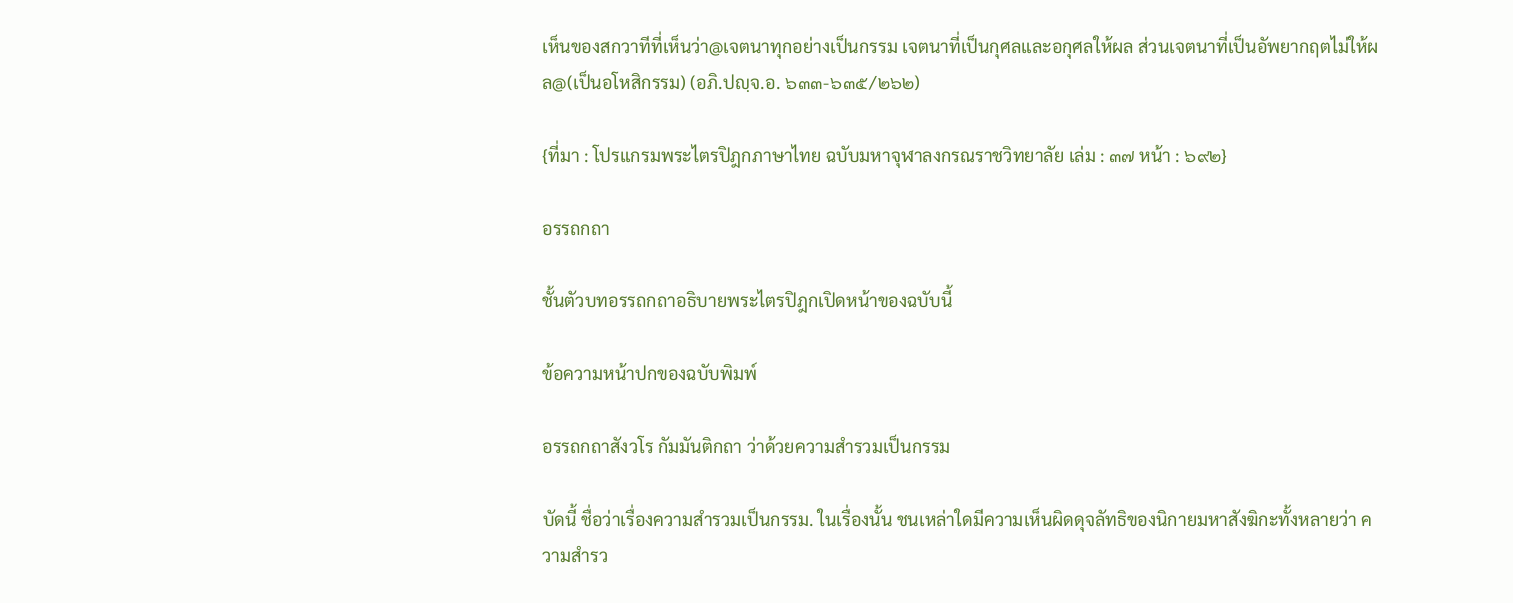เห็นของสกวาทีที่เห็นว่า@เจตนาทุกอย่างเป็นกรรม เจตนาที่เป็นกุศลและอกุศลให้ผล ส่วนเจตนาที่เป็นอัพยากฤตไม่ให้ผล@(เป็นอโหสิกรรม) (อภิ.ปญฺจ.อ. ๖๓๓-๖๓๕/๒๖๒)

{ที่มา : โปรแกรมพระไตรปิฎกภาษาไทย ฉบับมหาจุฬาลงกรณราชวิทยาลัย เล่ม : ๓๗ หน้า : ๖๙๒}

อรรถกถา

ชั้นตัวบทอรรถกถาอธิบายพระไตรปิฎกเปิดหน้าของฉบับนี้

ข้อความหน้าปกของฉบับพิมพ์

อรรถกถาสังวโร กัมมันติกถา ว่าด้วยความสำรวมเป็นกรรม

บัดนี้ ชื่อว่าเรื่องความสำรวมเป็นกรรม. ในเรื่องนั้น ชนเหล่าใดมีความเห็นผิดดุจลัทธิของนิกายมหาสังฆิกะทั้งหลายว่า ความสำรว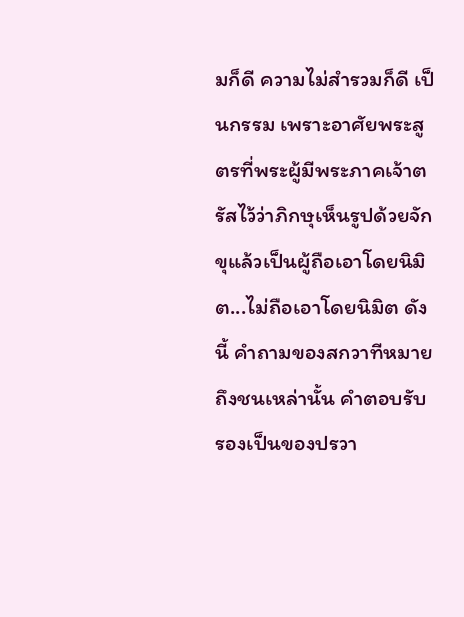มก็ดี ความไม่สำรวมก็ดี เป็นกรรม เพราะอาศัยพระสูตรที่พระผู้มีพระภาคเจ้าตรัสไว้ว่าภิกษุเห็นรูปด้วยจักขุแล้วเป็นผู้ถือเอาโดยนิมิต...ไม่ถือเอาโดยนิมิต ดังนี้ คำถามของสกวาทีหมายถึงชนเหล่านั้น คำตอบรับรองเป็นของปรวา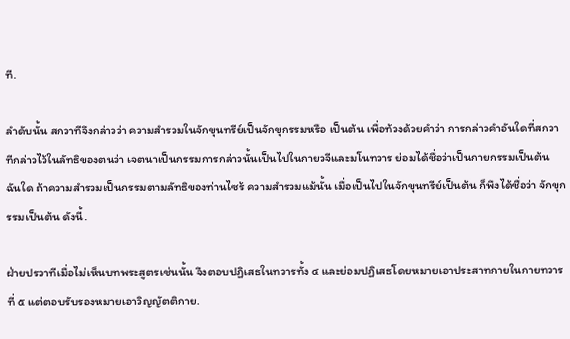ที.

ลำดับนั้น สกวาทีจึงกล่าวว่า ความสำรวมในจักขุนทรีย์เป็นจักขุกรรมหรือ เป็นต้น เพื่อท้วงด้วยคำว่า การกล่าวคำอันใดที่สกวาทีกล่าวไว้ในลัทธิของตนว่า เจตนาเป็นกรรมการกล่าวนั้นเป็นไปในกายวจีและมโนทวาร ย่อมได้ชื่อว่าเป็นกายกรรมเป็นต้น ฉันใด ถ้าความสำรวมเป็นกรรมตามลัทธิของท่านไซร้ ความสำรวมแม้นั้น เมื่อเป็นไปในจักขุนทรีย์เป็นต้น ก็พึงได้ชื่อว่า จักขุกรรมเป็นต้น ดังนี้.

ฝ่ายปรวาทีเมื่อไม่เห็นบทพระสูตรเช่นนั้น จึงตอบปฏิเสธในทวารทั้ง ๔ และย่อมปฏิเสธโดยหมายเอาประสาทกายในกายทวารที่ ๕ แต่ตอบรับรองหมายเอาวิญญัตติกาย.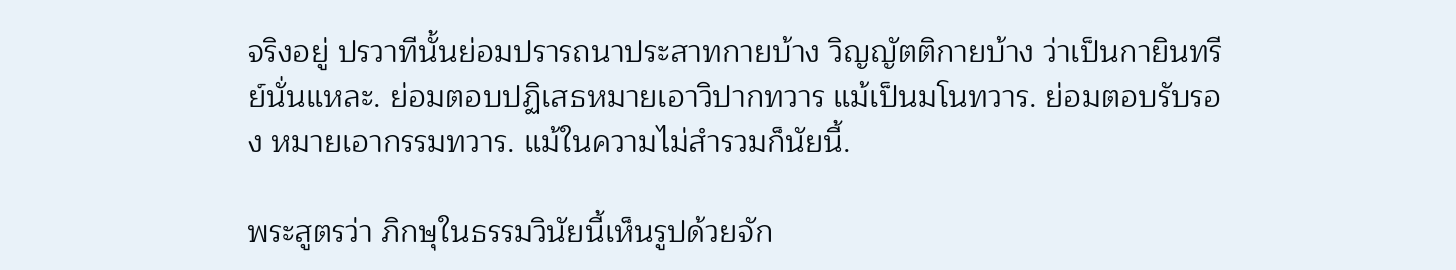จริงอยู่ ปรวาทีนั้นย่อมปรารถนาประสาทกายบ้าง วิญญัตติกายบ้าง ว่าเป็นกายินทรีย์นั่นแหละ. ย่อมตอบปฏิเสธหมายเอาวิปากทวาร แม้เป็นมโนทวาร. ย่อมตอบรับรอง หมายเอากรรมทวาร. แม้ในความไม่สำรวมก็นัยนี้.

พระสูตรว่า ภิกษุในธรรมวินัยนี้เห็นรูปด้วยจัก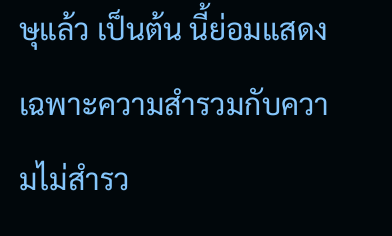ษุแล้ว เป็นต้น นี้ย่อมแสดงเฉพาะความสำรวมกับความไม่สำรว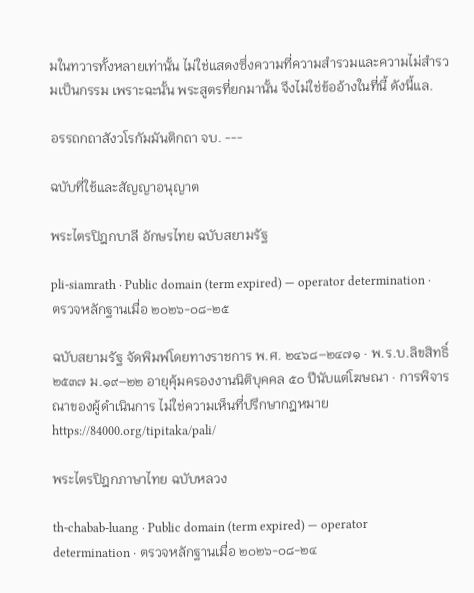มในทวารทั้งหลายเท่านั้น ไม่ใช่แสดงซึ่งความที่ความสำรวมและความไม่สำรวมเป็นกรรม เพราะฉะนั้น พระสูตรที่ยกมานั้น จึงไม่ใช่ข้ออ้างในที่นี้ ดังนี้แล.

อรรถกถาสังวโรกัมมันติกถา จบ. ---

ฉบับที่ใช้และสัญญาอนุญาต

พระไตรปิฎกบาลี อักษรไทย ฉบับสยามรัฐ

pli-siamrath · Public domain (term expired) — operator determination · ตรวจหลักฐานเมื่อ ๒๐๒๖-๐๘-๒๕

ฉบับสยามรัฐ จัดพิมพ์โดยทางราชการ พ.ศ. ๒๔๖๘–๒๔๗๑ · พ.ร.บ.ลิขสิทธิ์ ๒๕๓๗ ม.๑๙–๒๒ อายุคุ้มครองงานนิติบุคคล ๕๐ ปีนับแต่โฆษณา · การพิจารณาของผู้ดำเนินการ ไม่ใช่ความเห็นที่ปรึกษากฎหมายhttps://84000.org/tipitaka/pali/

พระไตรปิฎกภาษาไทย ฉบับหลวง

th-chabab-luang · Public domain (term expired) — operator determination · ตรวจหลักฐานเมื่อ ๒๐๒๖-๐๘-๒๔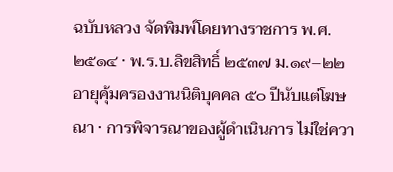ฉบับหลวง จัดพิมพ์โดยทางราชการ พ.ศ. ๒๕๑๔ · พ.ร.บ.ลิขสิทธิ์ ๒๕๓๗ ม.๑๙–๒๒ อายุคุ้มครองงานนิติบุคคล ๕๐ ปีนับแต่โฆษณา · การพิจารณาของผู้ดำเนินการ ไม่ใช่ควา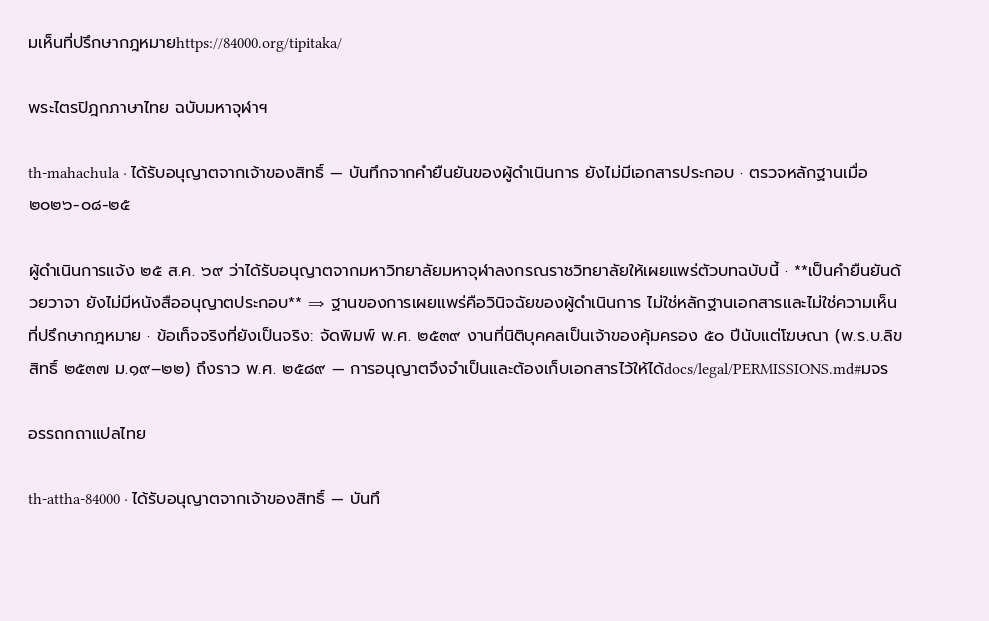มเห็นที่ปรึกษากฎหมายhttps://84000.org/tipitaka/

พระไตรปิฎกภาษาไทย ฉบับมหาจุฬาฯ

th-mahachula · ได้รับอนุญาตจากเจ้าของสิทธิ์ — บันทึกจากคำยืนยันของผู้ดำเนินการ ยังไม่มีเอกสารประกอบ · ตรวจหลักฐานเมื่อ ๒๐๒๖-๐๘-๒๕

ผู้ดำเนินการแจ้ง ๒๕ ส.ค. ๖๙ ว่าได้รับอนุญาตจากมหาวิทยาลัยมหาจุฬาลงกรณราชวิทยาลัยให้เผยแพร่ตัวบทฉบับนี้ · **เป็นคำยืนยันด้วยวาจา ยังไม่มีหนังสืออนุญาตประกอบ** ⇒ ฐานของการเผยแพร่คือวินิจฉัยของผู้ดำเนินการ ไม่ใช่หลักฐานเอกสารและไม่ใช่ความเห็นที่ปรึกษากฎหมาย · ข้อเท็จจริงที่ยังเป็นจริง: จัดพิมพ์ พ.ศ. ๒๕๓๙ งานที่นิติบุคคลเป็นเจ้าของคุ้มครอง ๕๐ ปีนับแต่โฆษณา (พ.ร.บ.ลิขสิทธิ์ ๒๕๓๗ ม.๑๙–๒๒) ถึงราว พ.ศ. ๒๕๘๙ — การอนุญาตจึงจำเป็นและต้องเก็บเอกสารไว้ให้ได้docs/legal/PERMISSIONS.md#มจร

อรรถกถาแปลไทย

th-attha-84000 · ได้รับอนุญาตจากเจ้าของสิทธิ์ — บันทึ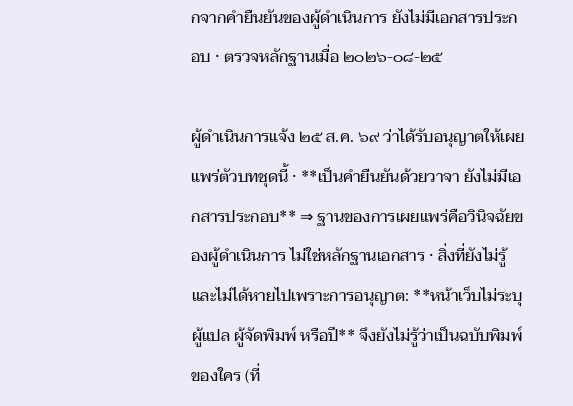กจากคำยืนยันของผู้ดำเนินการ ยังไม่มีเอกสารประกอบ · ตรวจหลักฐานเมื่อ ๒๐๒๖-๐๘-๒๕

ผู้ดำเนินการแจ้ง ๒๕ ส.ค. ๖๙ ว่าได้รับอนุญาตให้เผยแพร่ตัวบทชุดนี้ · **เป็นคำยืนยันด้วยวาจา ยังไม่มีเอกสารประกอบ** ⇒ ฐานของการเผยแพร่คือวินิจฉัยของผู้ดำเนินการ ไม่ใช่หลักฐานเอกสาร · สิ่งที่ยังไม่รู้และไม่ได้หายไปเพราะการอนุญาต: **หน้าเว็บไม่ระบุผู้แปล ผู้จัดพิมพ์ หรือปี** จึงยังไม่รู้ว่าเป็นฉบับพิมพ์ของใคร (ที่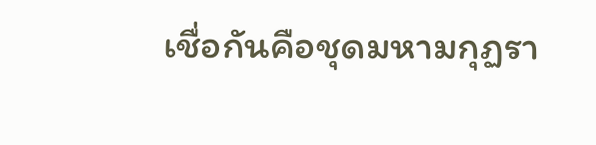เชื่อกันคือชุดมหามกุฏรา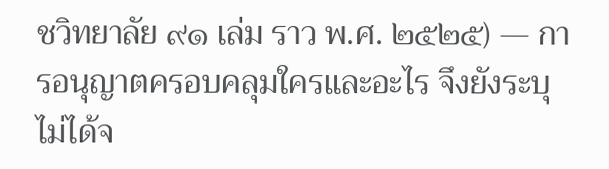ชวิทยาลัย ๙๑ เล่ม ราว พ.ศ. ๒๕๒๕) — การอนุญาตครอบคลุมใครและอะไร จึงยังระบุไม่ได้จ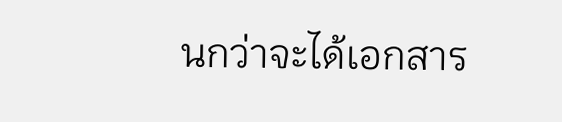นกว่าจะได้เอกสาร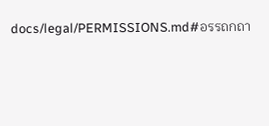docs/legal/PERMISSIONS.md#อรรถกถา